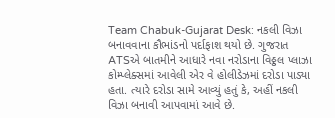Team Chabuk-Gujarat Desk: નકલી વિઝા બનાવવાના કૌભાંડનો પર્દાફાશ થયો છે. ગુજરાત ATSએ બાતમીને આધારે નવા નરોડાના વિઠ્ઠલ પ્લાઝા કોમ્પ્લેક્સમાં આવેલી એર વે હોલીડેઝમાં દરોડા પાડ્યા હતા. ત્યારે દરોડા સામે આવ્યું હતું કે, અહીં નકલી વિઝા બનાવી આપવામાં આવે છે.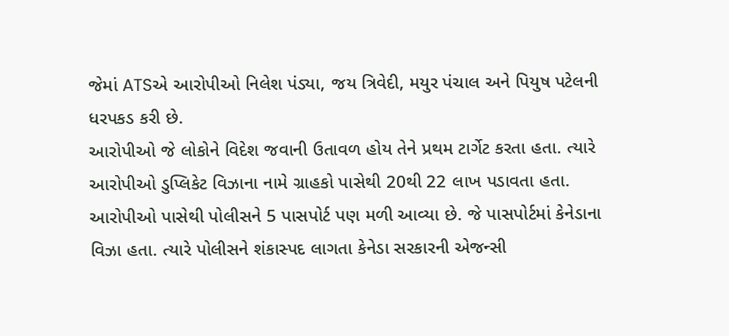જેમાં ATSએ આરોપીઓ નિલેશ પંડ્યા, જય ત્રિવેદી, મયુર પંચાલ અને પિયુષ પટેલની ધરપકડ કરી છે.
આરોપીઓ જે લોકોને વિદેશ જવાની ઉતાવળ હોય તેને પ્રથમ ટાર્ગેટ કરતા હતા. ત્યારે આરોપીઓ ડુપ્લિકેટ વિઝાના નામે ગ્રાહકો પાસેથી 20થી 22 લાખ પડાવતા હતા. આરોપીઓ પાસેથી પોલીસને 5 પાસપોર્ટ પણ મળી આવ્યા છે. જે પાસપોર્ટમાં કેનેડાના વિઝા હતા. ત્યારે પોલીસને શંકાસ્પદ લાગતા કેનેડા સરકારની એજન્સી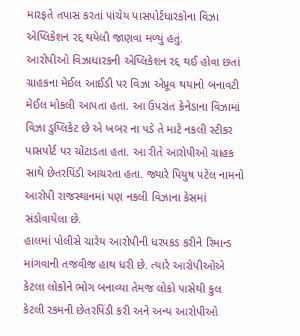મારફતે તપાસ કરતાં પાંચેય પાસપોર્ટધારકોના વિઝા એપ્લિકેશન રદ્દ થયેલી જાણવા મળ્યું હતું.
આરોપીઓ વિઝાધારકની એપ્લિકેશન રદ્દ થઈ હોવા છતાં ગ્રાહકના મેઈલ આઈડી પર વિઝા એપ્રૂવ થયાનો બનાવટી મેઈલ મોકલી આપતા હતા. આ ઉપરાંત કેનેડાના વિઝામાં વિઝા ડુપ્લિકેટ છે એ ખબર ના પડે તે માટે નકલી સ્ટીકર પાસપોર્ટ પર ચોંટાડતા હતા. આ રીતે આરોપીઓ ગ્રાહક સાથે છેતરપિંડી આચરતા હતા. જ્યારે પિયુષ પટેલ નામનો આરોપી રાજસ્થાનમાં પણ નકલી વિઝાના કેસમાં સંડોવાયેલા છે.
હાલમાં પોલીસે ચારેય આરોપીની ધરપકડ કરીને રિમાન્ડ માંગવાની તજવીજ હાથ ધરી છે. ત્યારે આરોપીઓએ કેટલા લોકોને ભોગ બનાવ્યા તેમજ લોકો પાસેથી કુલ કેટલી રકમની છેતરપિંડી કરી અને અન્ય આરોપીઓ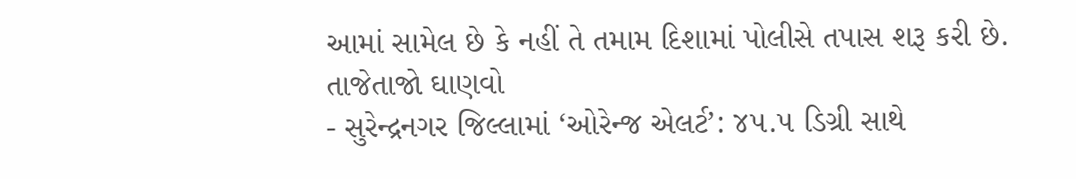આમાં સામેલ છે કે નહીં તે તમામ દિશામાં પોલીસે તપાસ શરૂ કરી છે.
તાજેતાજો ઘાણવો
- સુરેન્દ્રનગર જિલ્લામાં ‘ઓરેન્જ એલર્ટ’: ૪૫.૫ ડિગ્રી સાથે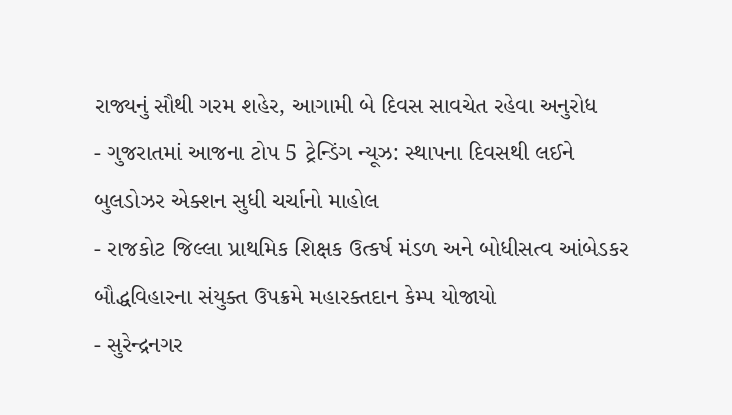રાજ્યનું સૌથી ગરમ શહેર, આગામી બે દિવસ સાવચેત રહેવા અનુરોધ
- ગુજરાતમાં આજના ટોપ 5 ટ્રેન્ડિંગ ન્યૂઝ: સ્થાપના દિવસથી લઈને બુલડોઝર એક્શન સુધી ચર્ચાનો માહોલ
- રાજકોટ જિલ્લા પ્રાથમિક શિક્ષક ઉત્કર્ષ મંડળ અને બોધીસત્વ આંબેડકર બૌદ્ધવિહારના સંયુક્ત ઉપક્રમે મહારક્તદાન કેમ્પ યોજાયો
- સુરેન્દ્રનગર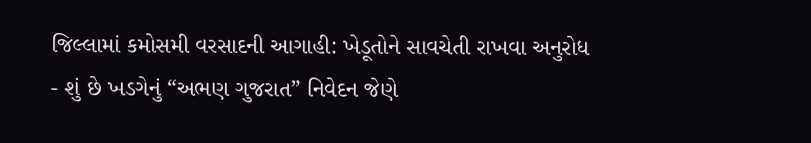જિલ્લામાં કમોસમી વરસાદની આગાહી: ખેડૂતોને સાવચેતી રાખવા અનુરોધ
- શું છે ખડગેનું “અભણ ગુજરાત” નિવેદન જેણે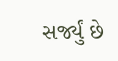સર્જ્યું છે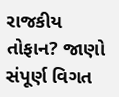રાજકીય તોફાન? જાણો સંપૂર્ણ વિગત